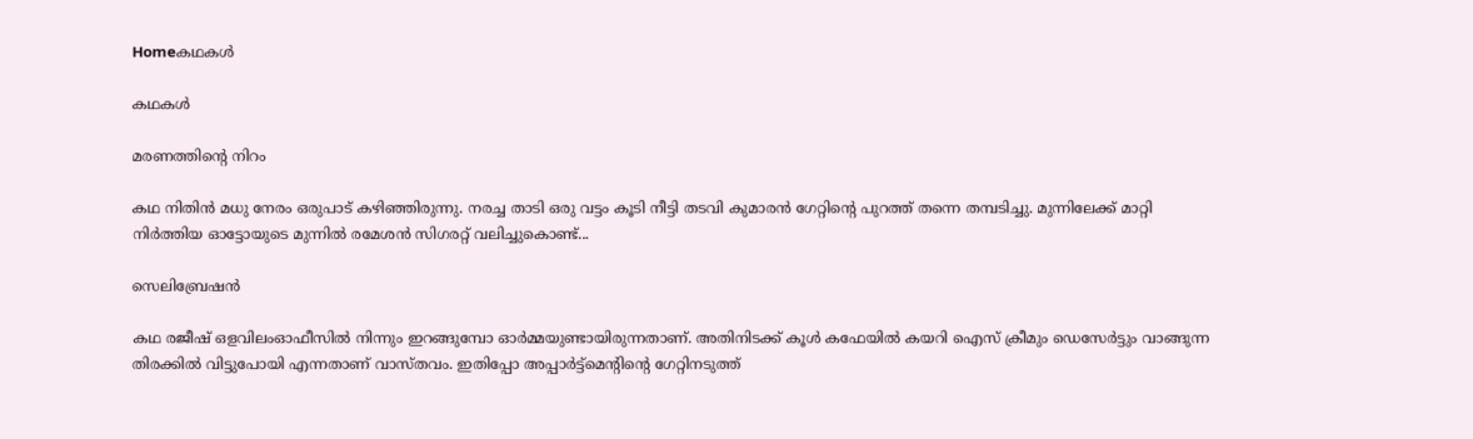Homeകഥകൾ

കഥകൾ

മരണത്തിന്‍റെ നിറം

കഥ നിതിൻ മധു നേരം ഒരുപാട് കഴിഞ്ഞിരുന്നു. നരച്ച താടി ഒരു വട്ടം കൂടി നീട്ടി തടവി കുമാരന്‍ ഗേറ്റിന്‍റെ പുറത്ത് തന്നെ തമ്പടിച്ചു. മുന്നിലേക്ക് മാറ്റി നിര്‍ത്തിയ ഓട്ടോയുടെ മുന്നില്‍ രമേശന്‍ സിഗരറ്റ് വലിച്ചുകൊണ്ട്...

സെലിബ്രേഷൻ

കഥ രജീഷ് ഒളവിലംഓഫീസിൽ നിന്നും ഇറങ്ങുമ്പോ ഓർമ്മയുണ്ടായിരുന്നതാണ്. അതിനിടക്ക് കൂൾ കഫേയിൽ കയറി ഐസ് ക്രീമും ഡെസേർട്ടും വാങ്ങുന്ന തിരക്കിൽ വിട്ടുപോയി എന്നതാണ് വാസ്തവം. ഇതിപ്പോ അപ്പാർട്ട്‌മെന്റിന്റെ ഗേറ്റിനടുത്ത്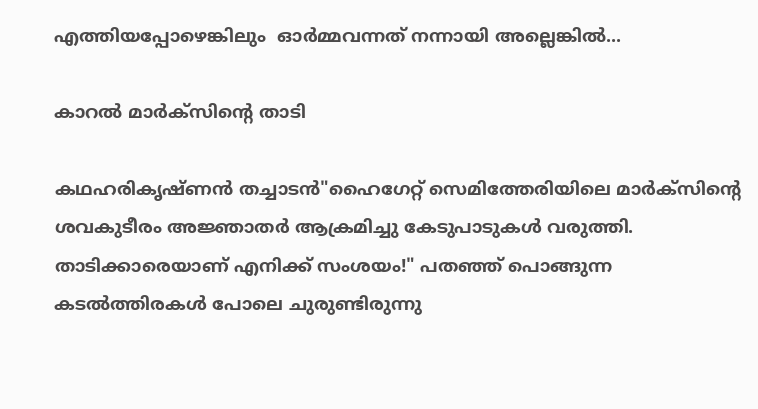എത്തിയപ്പോഴെങ്കിലും  ഓർമ്മവന്നത് നന്നായി അല്ലെങ്കിൽ...

കാറൽ മാർക്സിന്റെ താടി

കഥഹരികൃഷ്ണൻ തച്ചാടൻ"ഹൈഗേറ്റ് സെമിത്തേരിയിലെ മാർക്സിൻ്റെ ശവകുടീരം അജ്ഞാതർ ആക്രമിച്ചു കേടുപാടുകൾ വരുത്തി. താടിക്കാരെയാണ് എനിക്ക് സംശയം!" പതഞ്ഞ് പൊങ്ങുന്ന കടൽത്തിരകൾ പോലെ ചുരുണ്ടിരുന്നു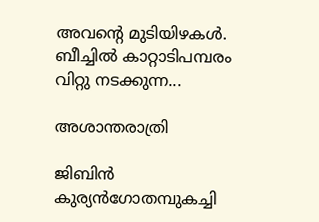അവൻ്റെ മുടിയിഴകൾ. ബീച്ചിൽ കാറ്റാടിപമ്പരം വിറ്റു നടക്കുന്ന...

അശാന്തരാത്രി

ജിബിന്‍ കുര്യന്‍ഗോതമ്പുകച്ചി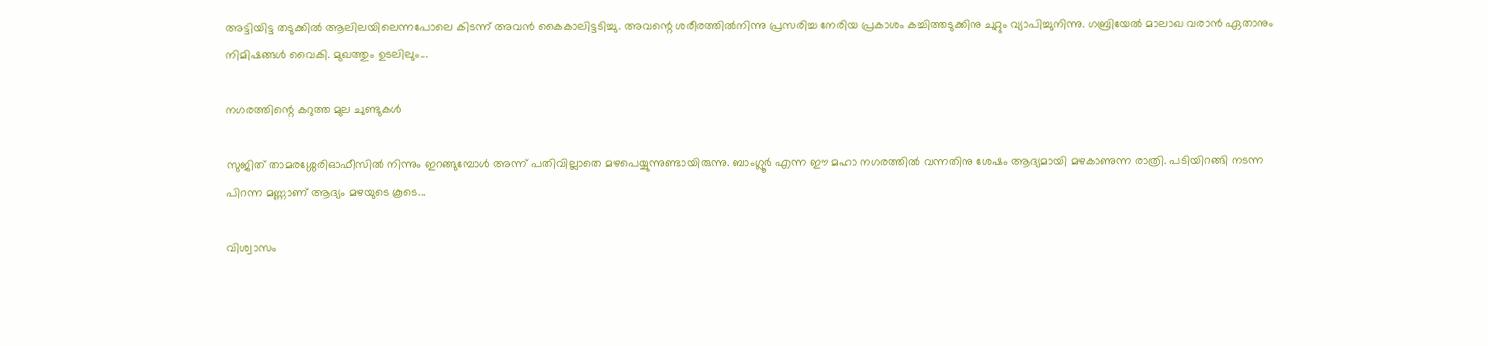അട്ടിയിട്ട തടുക്കില്‍ ആലിലയിലെന്നപോലെ കിടന്ന് അവന്‍ കൈകാലിട്ടടിച്ചു. അവന്റെ ശരീരത്തില്‍നിന്നു പ്രസരിച്ച നേരിയ പ്രകാശം കച്ചിത്തടുക്കിനു ചുറ്റും വ്യാപിച്ചുനിന്നു. ഗബ്രിയേല്‍ മാലാഖ വരാന്‍ ഏതാനും നിമിഷങ്ങള്‍ വൈകി. മുഖത്തും ഉടലിലും...

നഗരത്തിന്റെ കറുത്ത മുല ചുണ്ടുകൾ

സുജിത് താമരശ്ശേരിഓഫീസില്‍ നിന്നും ഇറങ്ങുമ്പോള്‍ അന്ന് പതിവില്ലാതെ മഴപെയ്യുന്നുണ്ടായിരുന്നു. ബാംഗ്ലൂര്‍ എന്ന ഈ മഹാ നഗരത്തില്‍ വന്നതിനു ശേഷം ആദ്യമായി മഴകാണുന്ന രാത്രി. പടിയിറങ്ങി നടന്ന പിറന്ന മണ്ണാണ് ആദ്യം മഴയുടെ കൂടെ...

വിശ്വാസം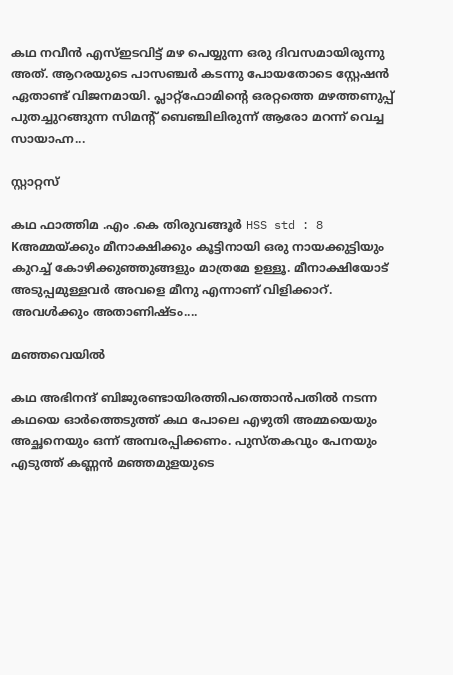കഥ നവീൻ എസ്ഇടവിട്ട് മഴ പെയ്യുന്ന ഒരു ദിവസമായിരുന്നു അത്. ആറരയുടെ പാസഞ്ചർ കടന്നു പോയതോടെ സ്റ്റേഷൻ ഏതാണ്ട് വിജനമായി. പ്ലാറ്റ്ഫോമിന്റെ ഒരറ്റത്തെ മഴത്തണുപ്പ് പുതച്ചുറങ്ങുന്ന സിമന്റ് ബെഞ്ചിലിരുന്ന് ആരോ മറന്ന് വെച്ച സായാഹ്ന...

സ്റ്റാറ്റസ്

കഥ ഫാത്തിമ .എം .കെ തിരുവങ്ങൂർ HSS std : 8 Kഅമ്മയ്ക്കും മീനാക്ഷിക്കും കൂട്ടിനായി ഒരു നായക്കുട്ടിയും കുറച്ച് കോഴിക്കുഞ്ഞുങ്ങളും മാത്രമേ ഉള്ളൂ. മീനാക്ഷിയോട് അടുപ്പമുള്ളവർ അവളെ മീനു എന്നാണ് വിളിക്കാറ്. അവൾക്കും അതാണിഷ്ടം....

മഞ്ഞവെയിൽ

കഥ അഭിനന്ദ് ബിജുരണ്ടായിരത്തിപത്തൊൻപതിൽ നടന്ന കഥയെ ഓർത്തെടുത്ത് കഥ പോലെ എഴുതി അമ്മയെയും അച്ഛനെയും ഒന്ന് അമ്പരപ്പിക്കണം. പുസ്തകവും പേനയും എടുത്ത് കണ്ണൻ മഞ്ഞമുളയുടെ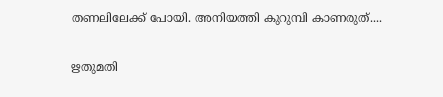തണലിലേക്ക് പോയി. അനിയത്തി കുറുമ്പി കാണരുത്....

ഋതുമതി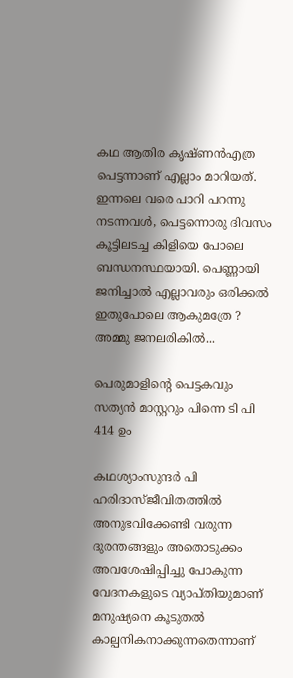കഥ ആതിര കൃഷ്ണൻഎത്ര പെട്ടന്നാണ് എല്ലാം മാറിയത്. ഇന്നലെ വരെ പാറി പറന്നു നടന്നവൾ, പെട്ടന്നൊരു ദിവസം കൂട്ടിലടച്ച കിളിയെ പോലെ ബന്ധനസ്ഥയായി. പെണ്ണായി ജനിച്ചാൽ എല്ലാവരും ഒരിക്കൽ ഇതുപോലെ ആകുമത്രേ ? അമ്മു ജനലരികിൽ...

പെരുമാളിന്റെ പെട്ടകവും സത്യൻ മാസ്റ്ററും പിന്നെ ടി പി 414 ഉം

കഥശ്യാംസുന്ദർ പി ഹരിദാസ്ജീവിതത്തിൽ അനുഭവിക്കേണ്ടി വരുന്ന ദുരന്തങ്ങളും അതൊടുക്കം അവശേഷിപ്പിച്ചു പോകുന്ന വേദനകളുടെ വ്യാപ്തിയുമാണ് മനുഷ്യനെ കൂടുതൽ കാല്പനികനാക്കുന്നതെന്നാണ്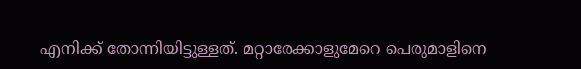എനിക്ക് തോന്നിയിട്ടുള്ളത്. മറ്റാരേക്കാളുമേറെ പെരുമാളിനെ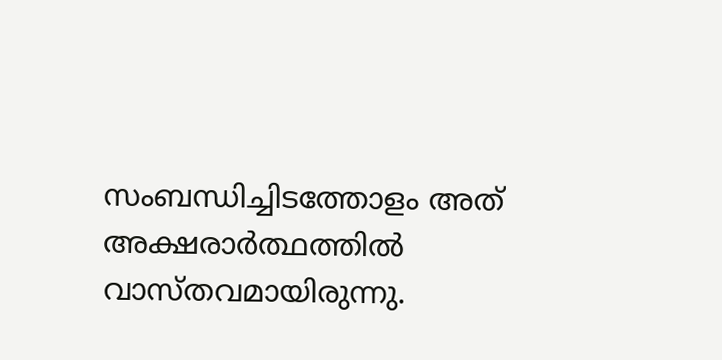സംബന്ധിച്ചിടത്തോളം അത് അക്ഷരാർത്ഥത്തിൽ വാസ്തവമായിരുന്നു.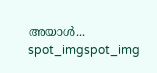അയാൾ...
spot_imgspot_img